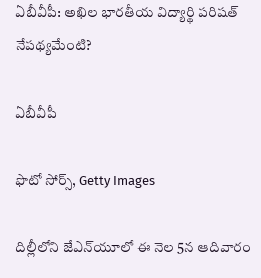ఏబీవీపీ: అఖిల భారతీయ విద్యార్థి పరిషత్ నేపథ్యమేంటి?

ఏబీవీపీ

ఫొటో సోర్స్, Getty Images

దిల్లీలోని జేఎన్‌యూలో ఈ నెల 5న ఆదివారం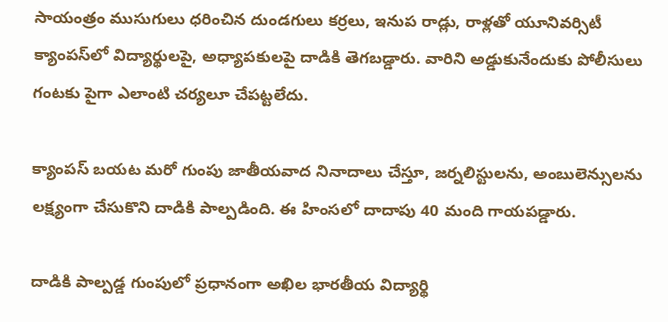సాయంత్రం ముసుగులు ధరించిన దుండగులు కర్రలు, ఇనుప రాడ్లు, రాళ్లతో యూనివర్సిటీ క్యాంపస్‌లో విద్యార్థులపై, అధ్యాపకులపై దాడికి తెగబడ్డారు. వారిని అడ్డుకునేందుకు పోలీసులు గంటకు పైగా ఎలాంటి చర్యలూ చేపట్టలేదు.

క్యాంపస్ బయట మరో గుంపు జాతీయవాద నినాదాలు చేస్తూ, జర్నలిస్టులను, అంబులెన్సులను లక్ష్యంగా చేసుకొని దాడికి పాల్పడింది. ఈ హింసలో దాదాపు 40 మంది గాయపడ్డారు.

దాడికి పాల్పడ్డ గుంపులో ప్రధానంగా అఖిల భారతీయ విద్యార్థి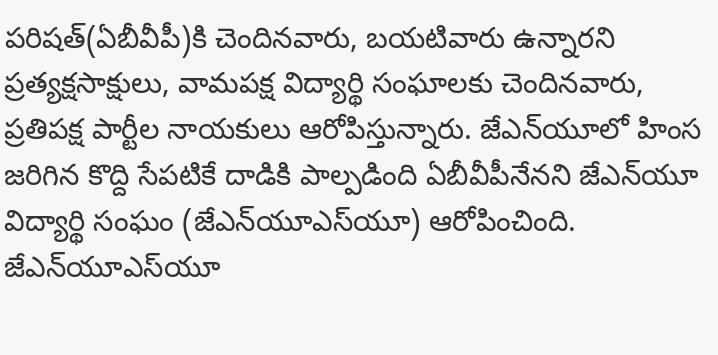పరిషత్(ఏబీవీపీ)కి చెందినవారు, బయటివారు ఉన్నారని ప్రత్యక్షసాక్షులు, వామపక్ష విద్యార్థి సంఘాలకు చెందినవారు, ప్రతిపక్ష పార్టీల నాయకులు ఆరోపిస్తున్నారు. జేఎన్‌యూలో హింస జరిగిన కొద్ది సేపటికే దాడికి పాల్పడింది ఏబీవీపీనేనని జేఎన్‌యూ విద్యార్థి సంఘం (జేఎన్‌యూఎస్‌యూ) ఆరోపించింది. జేఎన్‌యూఎస్‌యూ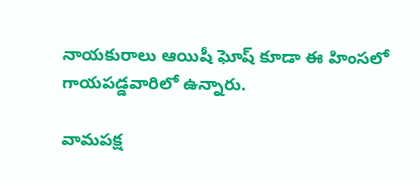నాయకురాలు ఆయిషీ ఘోష్ కూడా ఈ హింసలో గాయపడ్డవారిలో ఉన్నారు.

వామపక్ష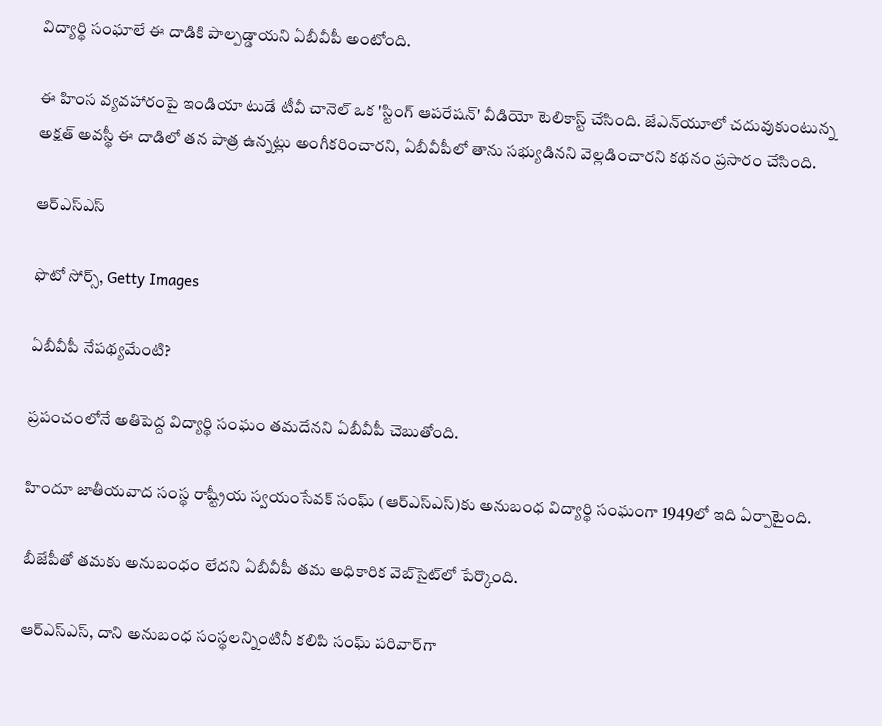విద్యార్థి సంఘాలే ఈ దాడికి పాల్పడ్డాయని ఏబీవీపీ అంటోంది.

ఈ హింస వ్యవహారంపై ఇండియా టుడే టీవీ చానెల్ ఒక 'స్టింగ్ ఆపరేషన్' వీడియో టెలికాస్ట్ చేసింది. జేఎన్‌యూలో చదువుకుంటున్న అక్షత్ అవస్థీ ఈ దాడిలో తన పాత్ర ఉన్నట్లు అంగీకరించారని, ఏబీవీపీలో తాను సభ్యుడినని వెల్లడించారని కథనం ప్రసారం చేసింది.

ఆర్ఎస్ఎస్

ఫొటో సోర్స్, Getty Images

ఏబీవీపీ నేపథ్యమేంటి?

ప్రపంచంలోనే అతిపెద్ద విద్యార్థి సంఘం తమదేనని ఏబీవీపీ చెబుతోంది.

హిందూ జాతీయవాద సంస్థ రాష్ట్రీయ స్వయంసేవక్ సంఘ్ (ఆర్ఎస్ఎస్)కు అనుబంధ విద్యార్థి సంఘంగా 1949లో ఇది ఏర్పాటైంది.

బీజేపీతో తమకు అనుబంధం లేదని ఏబీవీపీ తమ అధికారిక వెబ్‌సైట్‌లో పేర్కొంది.

ఆర్ఎస్ఎస్, దాని అనుబంధ సంస్థలన్నింటినీ కలిపి సంఘ్ పరివార్‌గా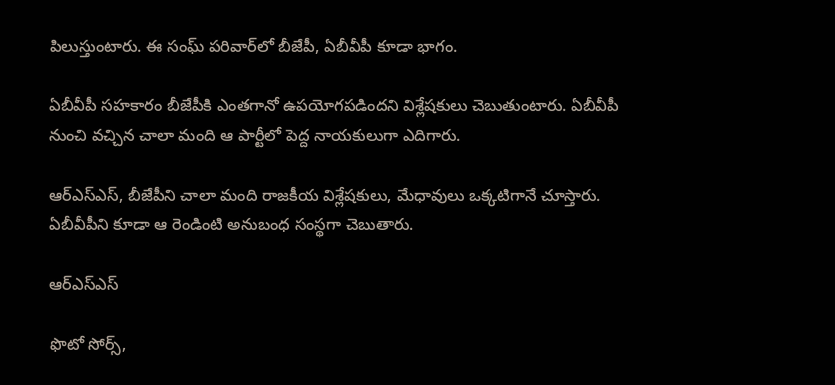పిలుస్తుంటారు. ఈ సంఘ్ పరివార్‌లో బీజేపీ, ఏబీవీపీ కూడా భాగం.

ఏబీవీపీ సహకారం బీజేపీకి ఎంతగానో ఉపయోగపడిందని విశ్లేషకులు చెబుతుంటారు. ఏబీవీపీ నుంచి వచ్చిన చాలా మంది ఆ పార్టీలో పెద్ద నాయకులుగా ఎదిగారు.

ఆర్ఎస్ఎస్, బీజేపీని చాలా మంది రాజకీయ విశ్లేషకులు, మేధావులు ఒక్కటిగానే చూస్తారు. ఏబీవీపీని కూడా ఆ రెండింటి అనుబంధ సంస్థగా చెబుతారు.

ఆర్ఎస్ఎస్

ఫొటో సోర్స్,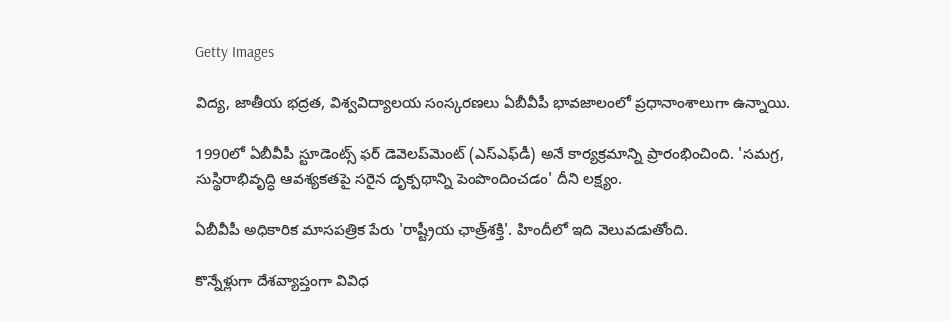Getty Images

విద్య, జాతీయ భద్రత, విశ్వవిద్యాలయ సంస్కరణలు ఏబీవీపీ భావజాలంలో ప్రధానాంశాలుగా ఉన్నాయి.

1990లో ఏబీవీపీ స్టూడెంట్స్ ఫర్ డెవెలప్‌మెంట్ (ఎస్ఎఫ్‌డీ) అనే కార్యక్రమాన్ని ప్రారంభించింది. 'సమగ్ర, సుస్థిరాభివృద్ధి ఆవశ్యకతపై సరైన దృక్పథాన్ని పెంపొందించడం' దీని లక్ష్యం.

ఏబీవీపీ అధికారిక మాసపత్రిక పేరు 'రాష్ట్రీయ ఛాత్ర్‌శక్తి'. హిందీలో ఇది వెలువడుతోంది.

కొన్నేళ్లుగా దేశవ్యాప్తంగా వివిధ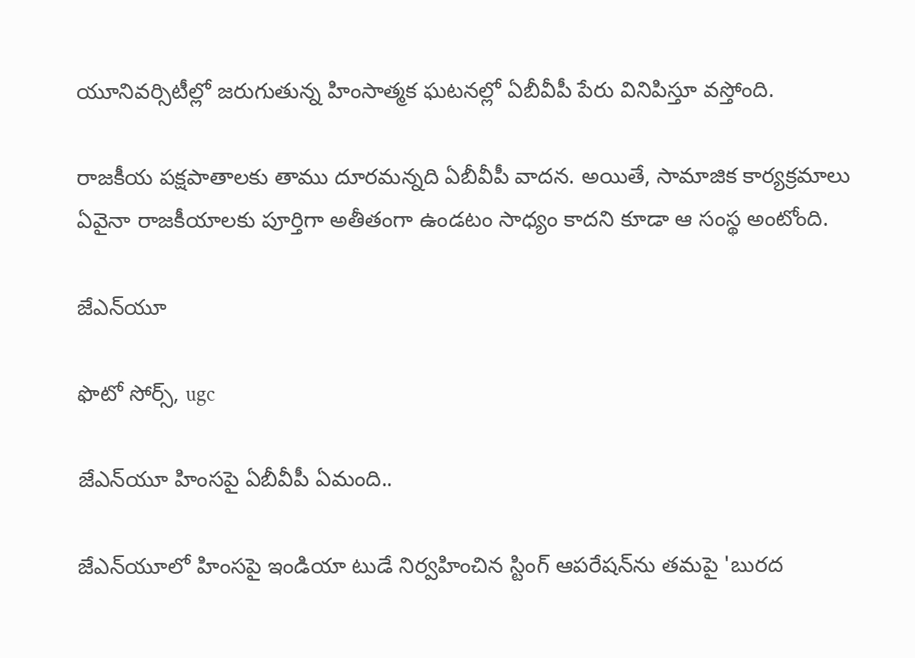యూనివర్సిటీల్లో జరుగుతున్న హింసాత్మక ఘటనల్లో ఏబీవీపీ పేరు వినిపిస్తూ వస్తోంది.

రాజకీయ పక్షపాతాలకు తాము దూరమన్నది ఏబీవీపీ వాదన. అయితే, సామాజిక కార్యక్రమాలు ఏవైనా రాజకీయాలకు పూర్తిగా అతీతంగా ఉండటం సాధ్యం కాదని కూడా ఆ సంస్థ అంటోంది.

జేఎన్‌యూ

ఫొటో సోర్స్, ugc

జేఎన్‌యూ హింసపై ఏబీవీపీ ఏమంది..

జేఎన్‌యూలో హింసపై ఇండియా టుడే నిర్వహించిన స్టింగ్ ఆపరేషన్‌ను తమపై 'బురద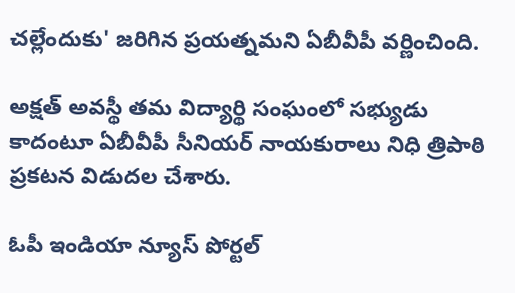చల్లేందుకు' జరిగిన ప్రయత్నమని ఏబీవీపీ వర్ణించింది.

అక్షత్ అవస్థీ తమ విద్యార్థి సంఘంలో సభ్యుడు కాదంటూ ఏబీవీపీ సీనియర్ నాయకురాలు నిధి త్రిపాఠి ప్రకటన విడుదల చేశారు.

ఓపీ ఇండియా న్యూస్ పోర్టల్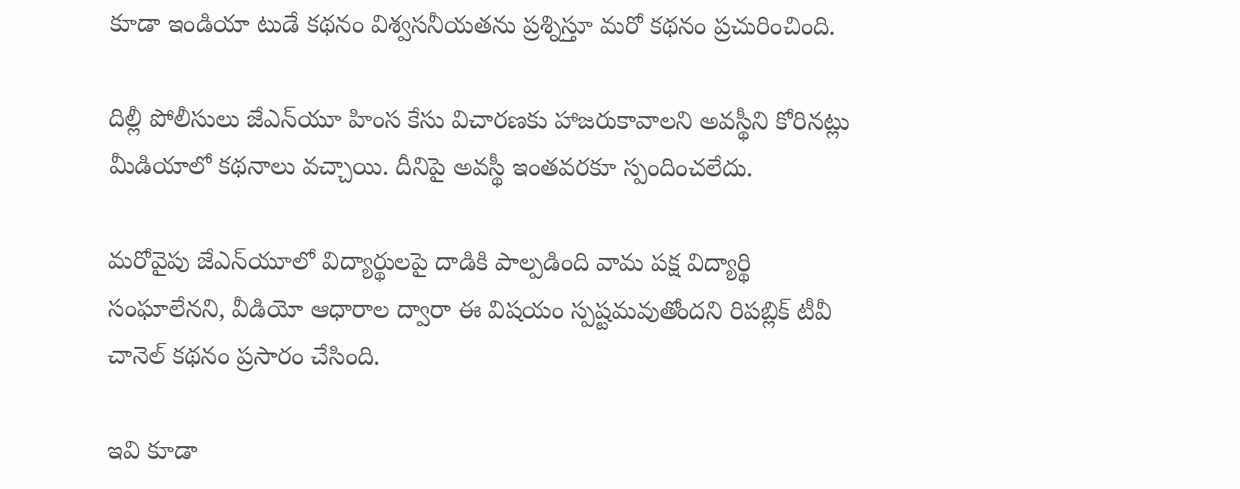కూడా ఇండియా టుడే కథనం విశ్వసనీయతను ప్రశ్నిస్తూ మరో కథనం ప్రచురించింది.

దిల్లీ పోలీసులు జేఎన్‌యూ హింస కేసు విచారణకు హాజరుకావాలని అవస్థీని కోరినట్లు మీడియాలో కథనాలు వచ్చాయి. దీనిపై అవస్థీ ఇంతవరకూ స్పందించలేదు.

మరోవైపు జేఎన్‌యూలో విద్యార్థులపై దాడికి పాల్పడింది వామ పక్ష విద్యార్థి సంఘాలేనని, వీడియో ఆధారాల ద్వారా ఈ విషయం స్పష్టమవుతోందని రిపబ్లిక్ టీవీ చానెల్ కథనం ప్రసారం చేసింది.

ఇవి కూడా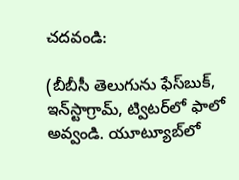చదవండి:

(బీబీసీ తెలుగును ఫేస్‌బుక్, ఇన్‌స్టాగ్రామ్‌, ట్విటర్‌లో ఫాలో అవ్వండి. యూట్యూబ్‌లో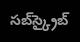సబ్‌స్క్రైబ్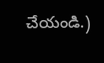చేయండి.)